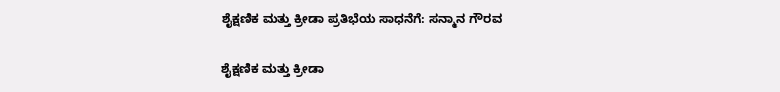ಶೈಕ್ಷಣಿಕ ಮತ್ತು ಕ್ರೀಡಾ ಪ್ರತಿಭೆಯ ಸಾಧನೆಗೆ: ಸನ್ಮಾನ ಗೌರವ

ಶೈಕ್ಷಣಿಕ ಮತ್ತು ಕ್ರೀಡಾ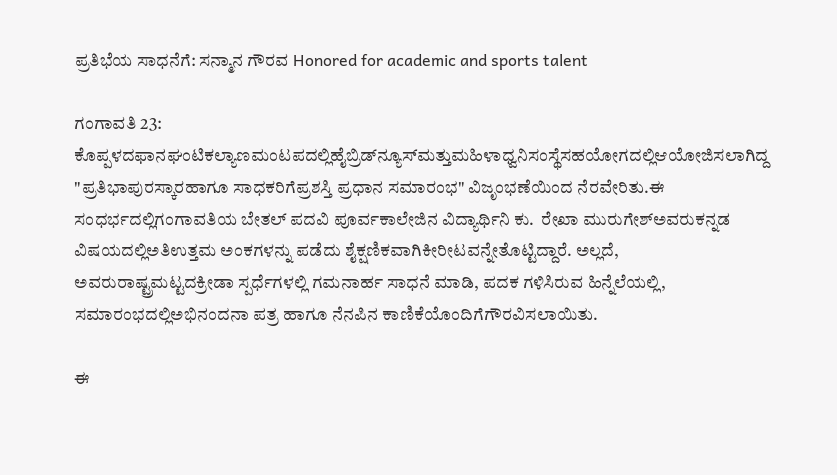ಪ್ರತಿಭೆಯ ಸಾಧನೆಗೆ: ಸನ್ಮಾನ ಗೌರವ Honored for academic and sports talent

ಗಂಗಾವತಿ 23:  ಕೊಪ್ಪಳದಫಾನಘಂಟಿಕಲ್ಯಾಣಮಂಟಪದಲ್ಲಿಹೈಬ್ರಿಡ್‌ನ್ಯೂಸ್‌ಮತ್ತುಮಹಿಳಾಧ್ವನಿಸಂಸ್ಥೆಸಹಯೋಗದಲ್ಲಿಆಯೋಜಿಸಲಾಗಿದ್ದ "ಪ್ರತಿಭಾಪುರಸ್ಕಾರಹಾಗೂ ಸಾಧಕರಿಗೆಪ್ರಶಸ್ತಿ ಪ್ರಧಾನ ಸಮಾರಂಭ" ವಿಜೃಂಭಣೆಯಿಂದ ನೆರವೇರಿತು.ಈ ಸಂಧರ್ಭದಲ್ಲಿಗಂಗಾವತಿಯ ಬೇತಲ್ ಪದವಿ ಪೂರ್ವಕಾಲೇಜಿನ ವಿದ್ಯಾರ್ಥಿನಿ ಕು.  ರೇಖಾ ಮುರುಗೇಶ್‌ಅವರುಕನ್ನಡ ವಿಷಯದಲ್ಲಿಅತಿಉತ್ತಮ ಅಂಕಗಳನ್ನು ಪಡೆದು ಶೈಕ್ಷಣಿಕವಾಗಿಕೀರೀಟವನ್ನೇತೊಟ್ಟಿದ್ದಾರೆ. ಅಲ್ಲದೆ, ಅವರುರಾಷ್ಟ್ರಮಟ್ಟದಕ್ರೀಡಾ ಸ್ಪರ್ಧೆಗಳಲ್ಲಿ ಗಮನಾರ್ಹ ಸಾಧನೆ ಮಾಡಿ, ಪದಕ ಗಳಿಸಿರುವ ಹಿನ್ನೆಲೆಯಲ್ಲಿ, ಸಮಾರಂಭದಲ್ಲಿಅಭಿನಂದನಾ ಪತ್ರ ಹಾಗೂ ನೆನಪಿನ ಕಾಣಿಕೆಯೊಂದಿಗೆಗೌರವಿಸಲಾಯಿತು.

ಈ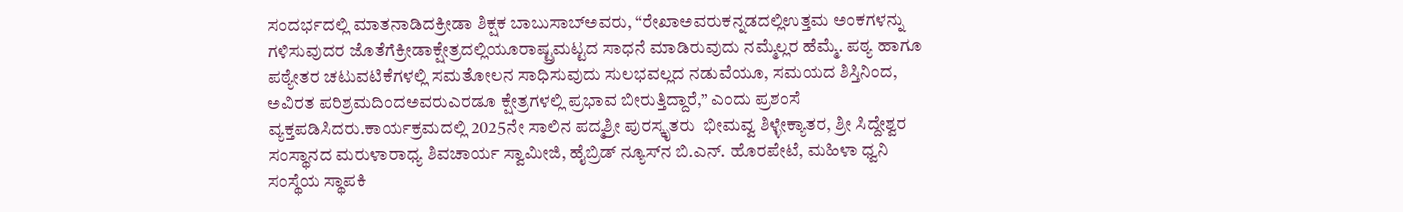ಸಂದರ್ಭದಲ್ಲಿ ಮಾತನಾಡಿದಕ್ರೀಡಾ ಶಿಕ್ಷಕ ಬಾಬುಸಾಬ್‌ಅವರು, “ರೇಖಾಅವರುಕನ್ನಡದಲ್ಲಿಉತ್ತಮ ಅಂಕಗಳನ್ನು ಗಳಿಸುವುದರ ಜೊತೆಗೆಕ್ರೀಡಾಕ್ಷೇತ್ರದಲ್ಲಿಯೂರಾಷ್ಟ್ರಮಟ್ಟದ ಸಾಧನೆ ಮಾಡಿರುವುದು ನಮ್ಮೆಲ್ಲರ ಹೆಮ್ಮೆ. ಪಠ್ಯ ಹಾಗೂ ಪಠ್ಯೇತರ ಚಟುವಟಿಕೆಗಳಲ್ಲಿ ಸಮತೋಲನ ಸಾಧಿಸುವುದು ಸುಲಭವಲ್ಲದ ನಡುವೆಯೂ, ಸಮಯದ ಶಿಸ್ತಿನಿಂದ, ಅವಿರತ ಪರಿಶ್ರಮದಿಂದಅವರುಎರಡೂ ಕ್ಷೇತ್ರಗಳಲ್ಲಿ ಪ್ರಭಾವ ಬೀರುತ್ತಿದ್ದಾರೆ,” ಎಂದು ಪ್ರಶಂಸೆ ವ್ಯಕ್ತಪಡಿಸಿದರು.ಕಾರ್ಯಕ್ರಮದಲ್ಲಿ 2025ನೇ ಸಾಲಿನ ಪದ್ಮಶ್ರೀ ಪುರಸ್ಕೃತರು  ಭೀಮವ್ವ ಶಿಳ್ಳೇಕ್ಯಾತರ, ಶ್ರೀ ಸಿದ್ದೇಶ್ವರ ಸಂಸ್ಥಾನದ ಮರುಳಾರಾಧ್ಯ ಶಿವಚಾರ್ಯ ಸ್ವಾಮೀಜಿ, ಹೈಬ್ರಿಡ್ ನ್ಯೂಸ್‌ನ ಬಿ.ಎನ್‌. ಹೊರಪೇಟೆ, ಮಹಿಳಾ ಧ್ವನಿ ಸಂಸ್ಥೆಯ ಸ್ಥಾಪಕಿ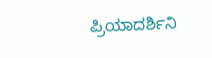ಪ್ರಿಯಾದರ್ಶಿನಿ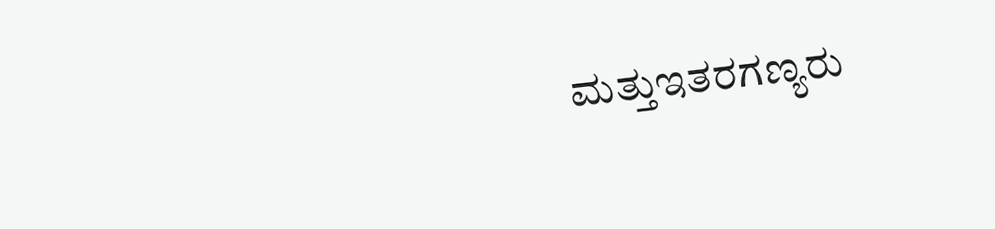ಮತ್ತುಇತರಗಣ್ಯರು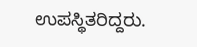ಉಪಸ್ಥಿತರಿದ್ದರು.